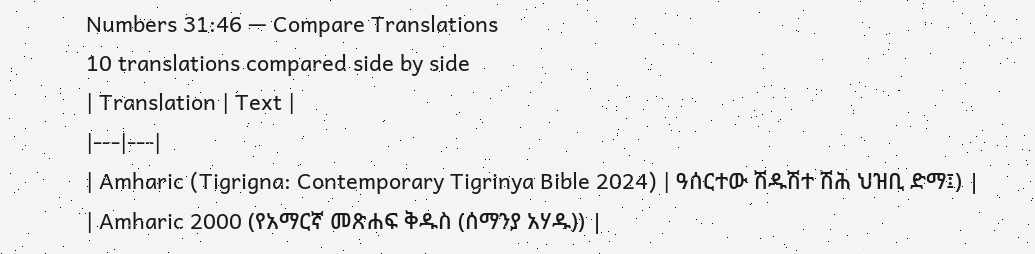Numbers 31:46 — Compare Translations
10 translations compared side by side
| Translation | Text |
|---|---|
| Amharic (Tigrigna: Contemporary Tigrinya Bible 2024) | ዓሰርተው ሽዱሽተ ሽሕ ህዝቢ ድማ፤) |
| Amharic 2000 (የአማርኛ መጽሐፍ ቅዱስ (ሰማንያ አሃዱ)) |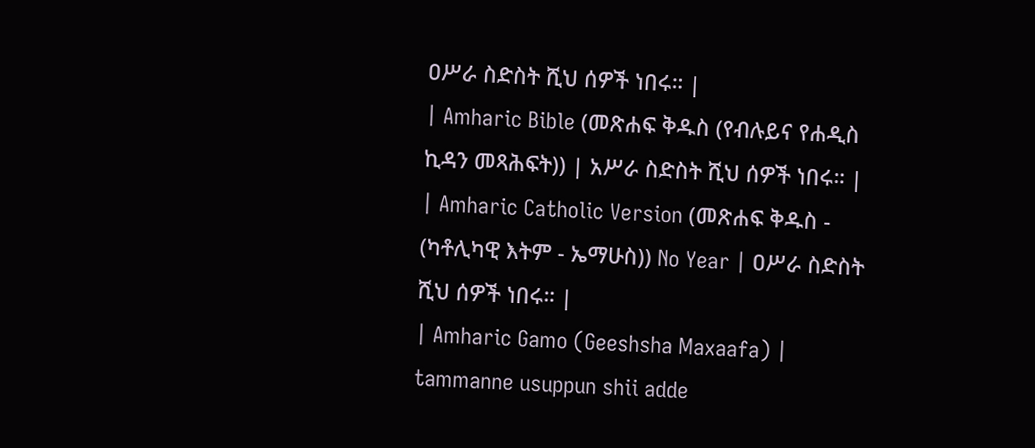ዐሥራ ስድስት ሺህ ሰዎች ነበሩ። |
| Amharic Bible (መጽሐፍ ቅዱስ (የብሉይና የሐዲስ ኪዳን መጻሕፍት)) | አሥራ ስድስት ሺህ ሰዎች ነበሩ። |
| Amharic Catholic Version (መጽሐፍ ቅዱስ - (ካቶሊካዊ እትም - ኤማሁስ)) No Year | ዐሥራ ስድስት ሺህ ሰዎች ነበሩ። |
| Amharic Gamo (Geeshsha Maxaafa) | tammanne usuppun shii adde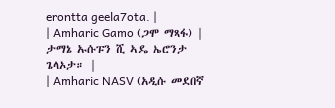erontta geela7ota. |
| Amharic Gamo (ጋሞ ማጻፋ) | ታማኔ ኡሱፑን ሺ ኣዴ ኤሮንታ ጌላኦታ። |
| Amharic NASV (አዲሱ መደበኛ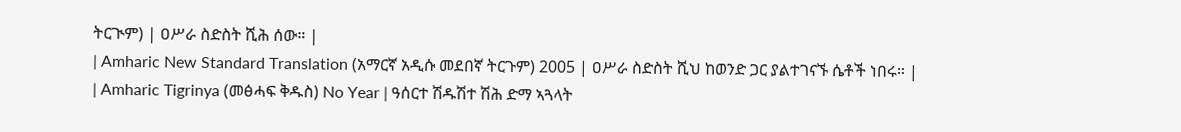ትርጒም) | ዐሥራ ስድስት ሺሕ ሰው። |
| Amharic New Standard Translation (አማርኛ አዲሱ መደበኛ ትርጉም) 2005 | ዐሥራ ስድስት ሺህ ከወንድ ጋር ያልተገናኙ ሴቶች ነበሩ። |
| Amharic Tigrinya (መፅሓፍ ቅዱስ) No Year | ዓሰርተ ሽዱሽተ ሽሕ ድማ ኣጓላት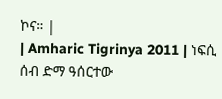ኮና። |
| Amharic Tigrinya 2011 | ነፍሲ ሰብ ድማ ዓሰርተው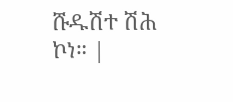ሹዱሽተ ሽሕ ኮነ። |